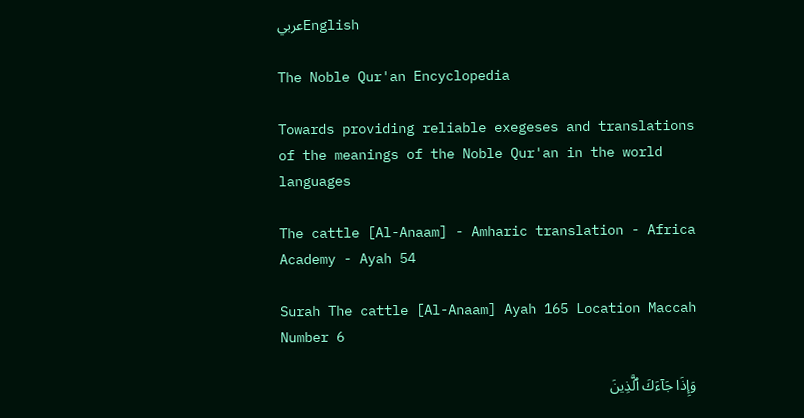عربيEnglish

The Noble Qur'an Encyclopedia

Towards providing reliable exegeses and translations of the meanings of the Noble Qur'an in the world languages

The cattle [Al-Anaam] - Amharic translation - Africa Academy - Ayah 54

Surah The cattle [Al-Anaam] Ayah 165 Location Maccah Number 6

وَإِذَا جَآءَكَ ٱلَّذِينَ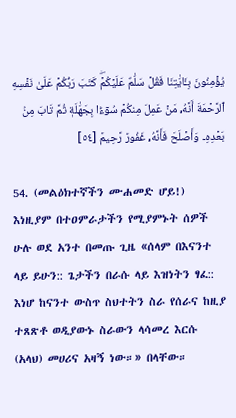يُؤۡمِنُونَ بِـَٔايَٰتِنَا فَقُلۡ سَلَٰمٌ عَلَيۡكُمۡۖ كَتَبَ رَبُّكُمۡ عَلَىٰ نَفۡسِهِ ٱلرَّحۡمَةَ أَنَّهُۥ مَنۡ عَمِلَ مِنكُمۡ سُوٓءَۢا بِجَهَٰلَةٖ ثُمَّ تَابَ مِنۢ بَعۡدِهِۦ وَأَصۡلَحَ فَأَنَّهُۥ غَفُورٞ رَّحِيمٞ [٥٤]

54. (መልዕክተኛችን ሙሐመድ ሆይ!) እነዚያም በተዐምራታችን የሚያምኑት ሰዎች ሁሉ ወደ አንተ በመጡ ጊዜ «ሰላም በእናንተ ላይ ይሁን:: ጌታችን በራሱ ላይ እዝነትን ፃፈ:: እነሆ ከናንተ ውስጥ ስህተትን ስራ የሰራና ከዚያ ተጸጽቶ ወዲያውኑ ስራውን ላሳመረ እርሱ (አላህ) መሀሪና አዛኝ ነው።» በላቸው።